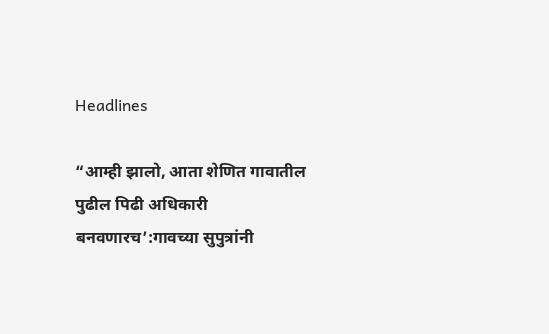Headlines

“आम्ही झालो, आता शेणित गावातील पुढील पिढी अधिकारी बनवणारच’:गावच्या सुपुत्रांनी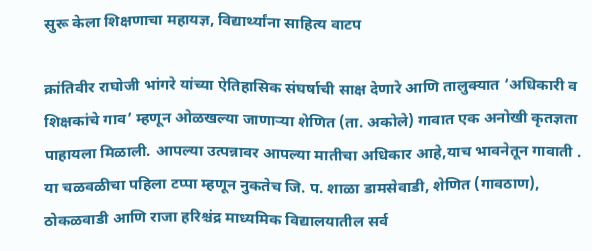सुरू केला शिक्षणाचा महायज्ञ, विद्यार्थ्यांना साहित्य वाटप

क्रांतिवीर राघोजी भांगरे यांच्या ऐतिहासिक संघर्षाची साक्ष देणारे आणि तालुक्यात ‘अधिकारी व शिक्षकांचे गाव’ म्हणून ओळखल्या जाणाऱ्या शेणित (ता. अकोले) गावात एक अनोखी कृतज्ञता पाहायला मिळाली. आपल्या उत्पन्नावर आपल्या मातीचा अधिकार आहे,याच भावनेतून गावाती . या चळवळीचा पहिला टप्पा म्हणून नुकतेच जि. प. शाळा डामसेवाडी, शेणित (गावठाण), ठोकळवाडी आणि राजा हरिश्चंद्र माध्यमिक विद्यालयातील सर्व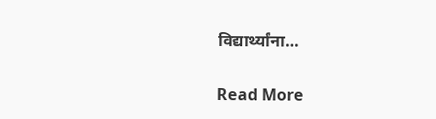विद्यार्थ्यांना…

Read More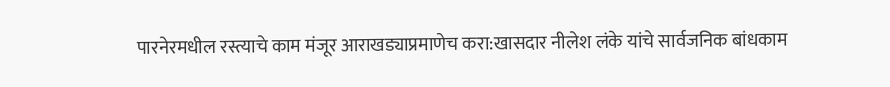पारनेरमधील रस्त्याचे काम मंजूर आराखड्याप्रमाणेच करा:खासदार नीलेश लंके यांचे सार्वजनिक बांधकाम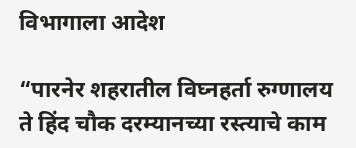विभागाला आदेश

“पारनेर शहरातील विघ्नहर्ता रुग्णालय ते हिंद चौक दरम्यानच्या रस्त्याचे काम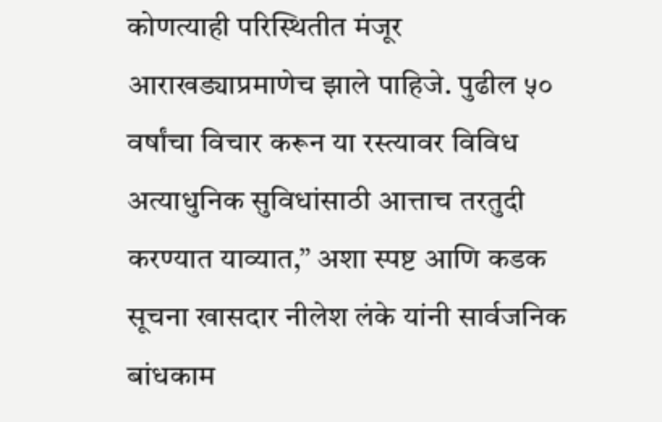कोणत्याही परिस्थितीत मंजूर आराखड्याप्रमाणेच झाले पाहिजे. पुढील ५० वर्षांचा विचार करून या रस्त्यावर विविध अत्याधुनिक सुविधांसाठी आत्ताच तरतुदी करण्यात याव्यात,” अशा स्पष्ट आणि कडक सूचना खासदार नीलेश लंके यांनी सार्वजनिक बांधकाम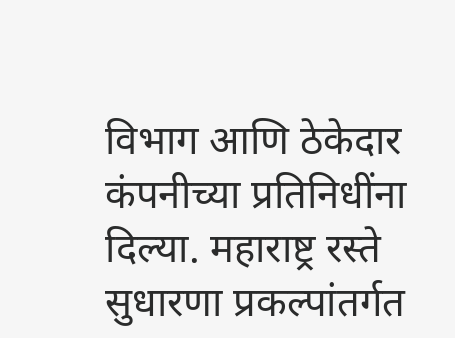विभाग आणि ठेकेदार कंपनीच्या प्रतिनिधींना दिल्या. महाराष्ट्र रस्ते सुधारणा प्रकल्पांतर्गत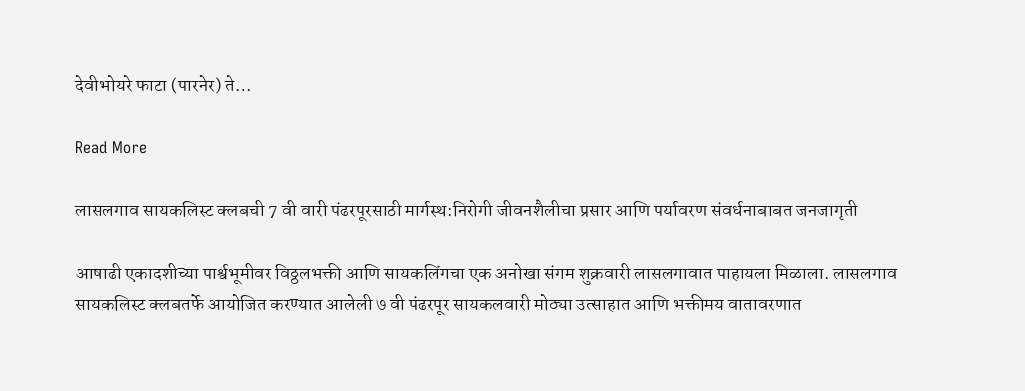देवीभोयरे फाटा (पारनेर) ते…

Read More

लासलगाव सायकलिस्ट क्लबची 7 वी वारी पंढरपूरसाठी मार्गस्थ:निरोगी जीवनशैलीचा प्रसार आणि पर्यावरण संवर्धनाबाबत जनजागृती

आषाढी एकादशीच्या पार्श्वभूमीवर विठ्ठलभक्ती आणि सायकलिंगचा एक अनोखा संगम शुक्रवारी लासलगावात पाहायला मिळाला. लासलगाव सायकलिस्ट क्लबतर्फे आयोजित करण्यात आलेली ७ वी पंढरपूर सायकलवारी मोठ्या उत्साहात आणि भक्तीमय वातावरणात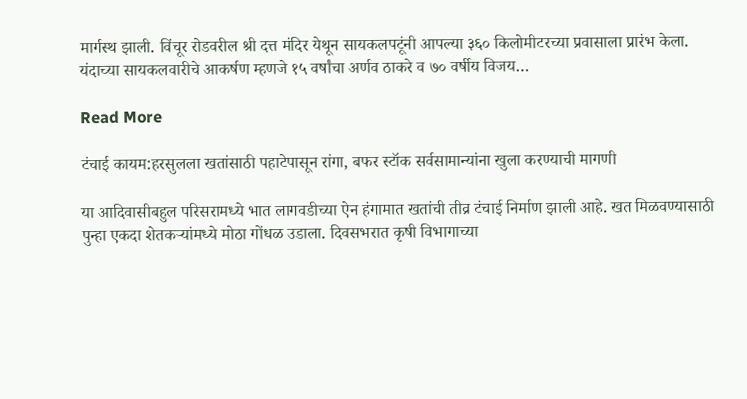मार्गस्थ झाली. विंचूर रोडवरील श्री दत्त मंदिर येथून सायकलपटूंनी आपल्या ३६० किलोमीटरच्या प्रवासाला प्रारंभ केला. यंदाच्या सायकलवारीचे आकर्षण म्हणजे १५ वर्षांचा अर्णव ठाकरे व ७० वर्षीय विजय…

Read More

टंचाई कायम:हरसुलला खतांसाठी पहाटेपासून रांगा, बफर स्टॉक सर्वसामान्यांना खुला करण्याची मागणी

या आदिवासीबहुल परिसरामध्ये भात लागवडीच्या ऐन हंगामात खतांची तीव्र टंचाई निर्माण झाली आहे. खत मिळवण्यासाठी पुन्हा एकदा शेतकऱ्यांमध्ये मोठा गोंधळ उडाला. दिवसभरात कृषी विभागाच्या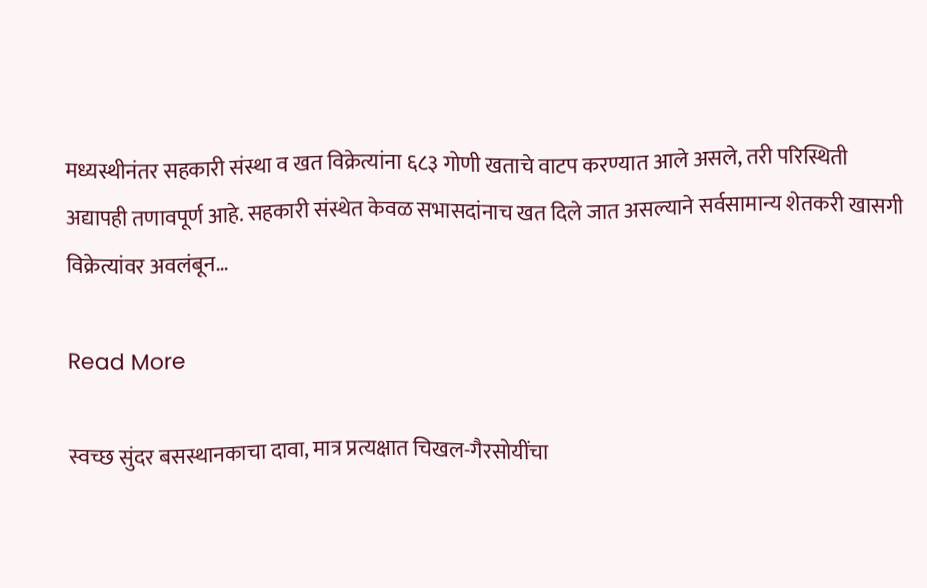मध्यस्थीनंतर सहकारी संस्था व खत विक्रेत्यांना ६८३ गोणी खताचे वाटप करण्यात आले असले, तरी परिस्थिती अद्यापही तणावपूर्ण आहे. सहकारी संस्थेत केवळ सभासदांनाच खत दिले जात असल्याने सर्वसामान्य शेतकरी खासगी विक्रेत्यांवर अवलंबून…

Read More

स्वच्छ सुंदर बसस्थानकाचा दावा, मात्र प्रत्यक्षात चिखल-गैरसोयींचा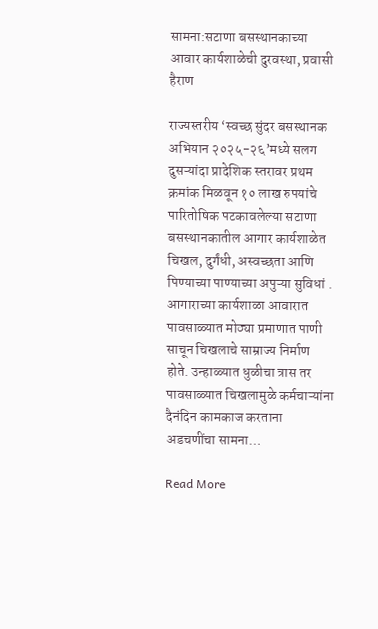सामना:सटाणा बसस्थानकाच्या आवार कार्यशाळेची दुरवस्था, प्रवासी हैराण

राज्यस्तरीय ‘स्वच्छ सुंदर बसस्थानक अभियान २०२५-२६’मध्ये सलग दुसऱ्यांदा प्रादेशिक स्तरावर प्रथम क्रमांक मिळवून १० लाख रुपयांचे पारितोषिक पटकावलेल्या सटाणा बसस्थानकातील आगार कार्यशाळेत चिखल, दुर्गंधी, अस्वच्छता आणि पिण्याच्या पाण्याच्या अपुऱ्या सुविधां . आगाराच्या कार्यशाळा आवारात पावसाळ्यात मोठ्या प्रमाणात पाणी साचून चिखलाचे साम्राज्य निर्माण होते. उन्हाळ्यात धुळीचा त्रास तर पावसाळ्यात चिखलामुळे कर्मचाऱ्यांना दैनंदिन कामकाज करताना अडचणींचा सामना…

Read More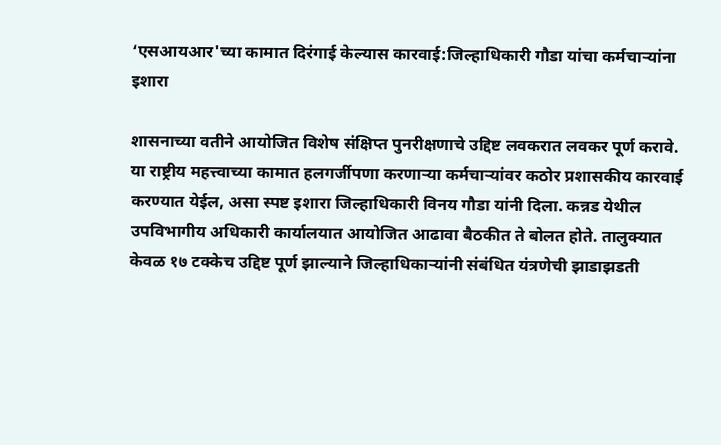‘एसआयआर'च्या कामात दिरंगाई केल्यास कारवाई:जिल्हाधिकारी गौडा यांचा कर्मचाऱ्यांना इशारा

शासनाच्या वतीने आयोजित विशेष संक्षिप्त पुनरीक्षणाचे उद्दिष्ट लवकरात लवकर पूर्ण करावे. या राष्ट्रीय महत्त्वाच्या कामात हलगर्जीपणा करणाऱ्या कर्मचाऱ्यांवर कठोर प्रशासकीय कारवाई करण्यात येईल, असा स्पष्ट इशारा जिल्हाधिकारी विनय गौडा यांनी दिला. कन्नड येथील उपविभागीय अधिकारी कार्यालयात आयोजित आढावा बैठकीत ते बोलत होते. तालुक्यात केवळ १७ टक्केच उद्दिष्ट पूर्ण झाल्याने जिल्हाधिकाऱ्यांनी संबंधित यंत्रणेची झाडाझडती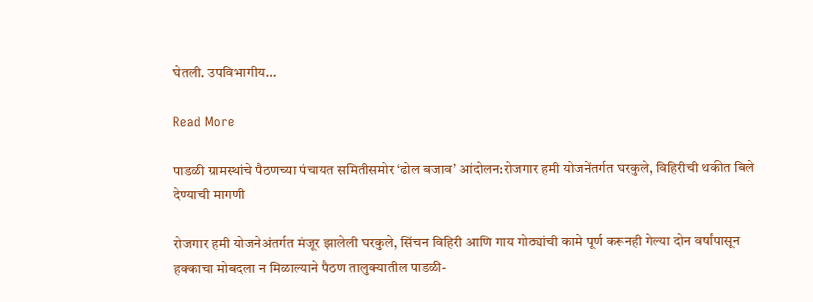घेतली. उपविभागीय…

Read More

पाडळी ग्रामस्थांचे पैठणच्या पंचायत समितीसमोर ‘ढोल बजाव’ आंदोलन:रोजगार हमी योजनेंतर्गत घरकुले, विहिरीची थकीत बिले देण्याची मागणी

रोजगार हमी योजनेअंतर्गत मंजूर झालेली घरकुले, सिंचन विहिरी आणि गाय गोठ्यांची कामे पूर्ण करूनही गेल्या दोन वर्षांपासून हक्काचा मोबदला न मिळाल्याने पैठण तालुक्यातील पाडळी-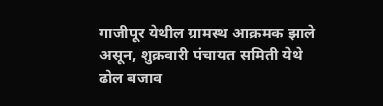गाजीपूर येथील ग्रामस्थ आक्रमक झाले असून, शुक्रवारी पंचायत समिती येथे ढोल बजाव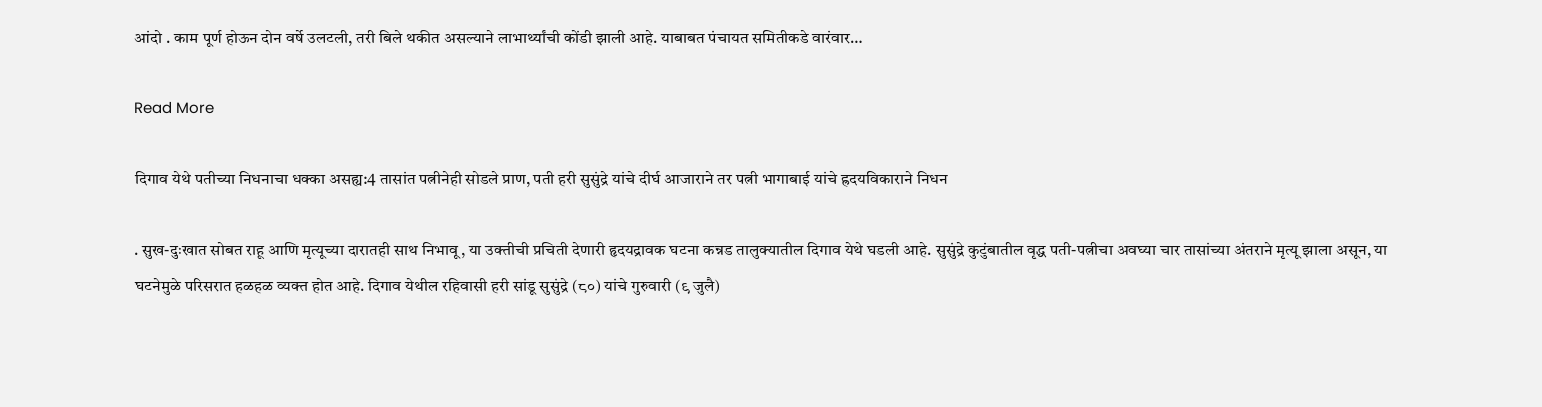आंदो . काम पूर्ण होऊन दोन वर्षे उलटली, तरी बिले थकीत असल्याने लाभार्थ्यांची कोंडी झाली आहे. याबाबत पंचायत समितीकडे वारंवार…

Read More

दिगाव येथे पतीच्या निधनाचा धक्का असह्य:4 तासांत पत्नीनेही सोडले प्राण, पती हरी सुसुंद्रे यांचे दीर्घ आजाराने तर पत्नी भागाबाई यांचे ह्रदयविकाराने निधन

. सुख-दुःखात सोबत राहू आणि मृत्यूच्या दारातही साथ निभावू, या उक्तीची प्रचिती देणारी हृदयद्रावक घटना कन्नड तालुक्यातील दिगाव येथे घडली आहे. सुसुंद्रे कुटुंबातील वृद्ध पती-पत्नीचा अवघ्या चार तासांच्या अंतराने मृत्यू झाला असून, या घटनेमुळे परिसरात हळहळ व्यक्त होत आहे. दिगाव येथील रहिवासी हरी सांडू सुसुंद्रे (८०) यांचे गुरुवारी (९ जुलै)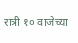रात्री १० वाजेच्या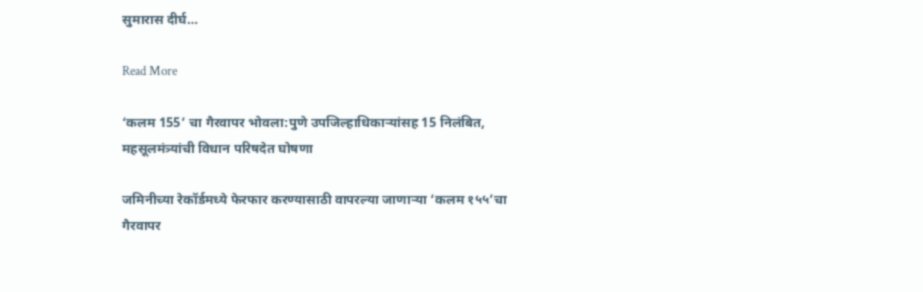सुमारास दीर्घ…

Read More

‘कलम 155’ चा गैरवापर भोवला:पुणे उपजिल्हाधिकाऱ्यांसह 15 निलंबित, महसूलमंत्र्यांची विधान परिषदेत घोषणा

जमिनीच्या रेकॉर्डमध्ये फेरफार करण्यासाठी वापरल्या जाणाऱ्या ‘कलम १५५’चा गैरवापर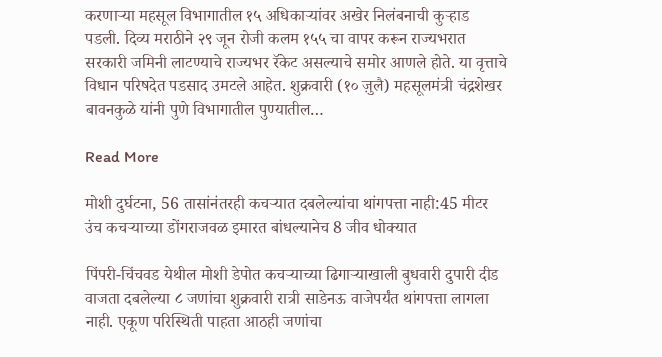करणाऱ्या महसूल विभागातील १५ अधिकाऱ्यांवर अखेर निलंबनाची कुऱ्हाड पडली. दिव्य मराठीने २९ जून रोजी कलम १५५ चा वापर करून राज्यभरात सरकारी जमिनी लाटण्याचे राज्यभर रॅकेट असल्याचे समोर आणले होते. या वृत्ताचे विधान परिषदेत पडसाद उमटले आहेत. शुक्रवारी (१० ज़ुलै) महसूलमंत्री चंद्रशेखर बावनकुळे यांनी पुणे विभागातील पुण्यातील…

Read More

मोशी दुर्घटना, 56 तासांनंतरही कचऱ्यात दबलेल्यांचा थांगपत्ता नाही:45 मीटर उंच कचऱ्याच्या डोंगराजवळ इमारत बांधल्यानेच 8 जीव धोक्यात

पिंपरी-चिंचवड येथील मोशी डेपोत कचऱ्याच्या ढिगाऱ्याखाली बुधवारी दुपारी दीड वाजता दबलेल्या ८ जणांचा शुक्रवारी रात्री साडेनऊ वाजेपर्यंत थांगपत्ता लागला नाही. एकूण परिस्थिती पाहता आठही जणांचा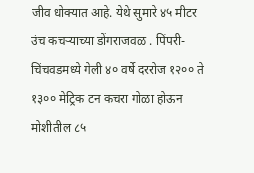जीव धोक्यात आहे. येथे सुमारे ४५ मीटर उंच कचऱ्याच्या डोंगराजवळ . पिंपरी-चिंचवडमध्ये गेली ४० वर्षे दररोज १२०० ते १३०० मेट्रिक टन कचरा गोळा होऊन मोशीतील ८५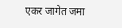एकर जागेत जमा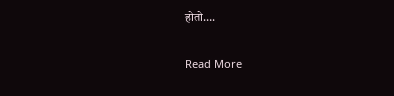होतो….

Read More